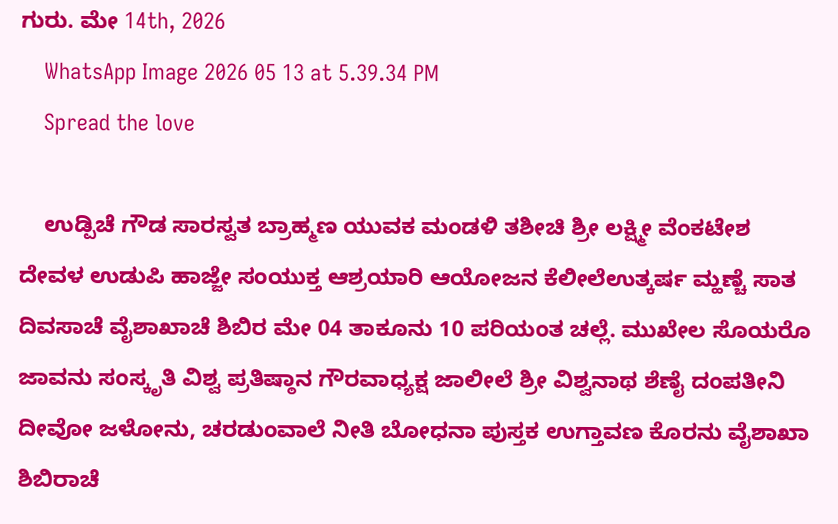ಗುರು. ಮೇ 14th, 2026
    WhatsApp Image 2026 05 13 at 5.39.34 PM
    Spread the love

    ಉಡ್ಪಿಚೆ ಗೌಡ ಸಾರಸ್ವತ ಬ್ರಾಹ್ಮಣ ಯುವಕ ಮಂಡಳಿ ತಶೀಚಿ ಶ್ರೀ ಲಕ್ಷ್ಮೀ ವೆಂಕಟೇಶ ದೇವಳ ಉಡುಪಿ ಹಾಜ್ಜೇ ಸಂಯುಕ್ತ ಆಶ್ರಯಾರಿ ಆಯೋಜನ ಕೆಲೀಲೆಉತ್ಕರ್ಷ ಮ್ಹಣ್ಚೆ ಸಾತ ದಿವಸಾಚೆ ವೈಶಾಖಾಚೆ ಶಿಬಿರ ಮೇ 04 ತಾಕೂನು 10 ಪರಿಯಂತ ಚಲ್ಲೆ. ಮುಖೇಲ ಸೊಯರೊ ಜಾವನು ಸಂಸ್ಕೃತಿ ವಿಶ್ವ ಪ್ರತಿಷ್ಠಾನ ಗೌರವಾಧ್ಯಕ್ಷ ಜಾಲೀಲೆ ಶ್ರೀ ವಿಶ್ವನಾಥ ಶೆಣೈ ದಂಪತೀನಿ ದೀವೋ ಜಳೋನು, ಚರಡುಂವಾಲೆ ನೀತಿ ಬೋಧನಾ ಪುಸ್ತಕ ಉಗ್ತಾವಣ ಕೊರನು ವೈಶಾಖಾ ಶಿಬಿರಾಚೆ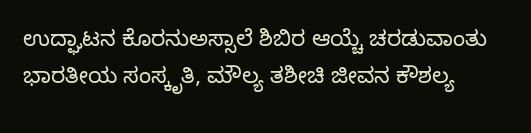ಉದ್ಘಾಟನ ಕೊರನುಅಸ್ಸಾಲೆ ಶಿಬಿರ ಆಯ್ಚೆ ಚರಡುವಾಂತು ಭಾರತೀಯ ಸಂಸ್ಕೃತಿ, ಮೌಲ್ಯ ತಶೀಚಿ ಜೀವನ ಕೌಶಲ್ಯ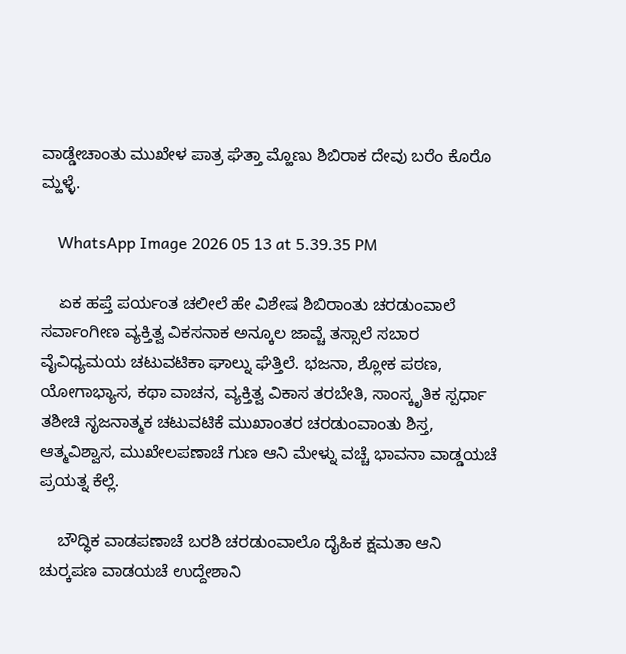ವಾಡ್ಡೇಚಾಂತು ಮುಖೇಳ ಪಾತ್ರ ಘೆತ್ತಾ ಮ್ಹೊಣು ಶಿಬಿರಾಕ ದೇವು ಬರೆಂ ಕೊರೊ ಮ್ಹಳ್ಳೆ.

    WhatsApp Image 2026 05 13 at 5.39.35 PM

    ಏಕ ಹಪ್ತೆ ಪರ್ಯಂತ ಚಲೀಲೆ ಹೇ ವಿಶೇಷ ಶಿಬಿರಾಂತು ಚರಡುಂವಾಲೆ ಸರ್ವಾಂಗೀಣ ವ್ಯಕ್ತಿತ್ವ ವಿಕಸನಾಕ ಅನ್ಕೂಲ ಜಾವ್ಚೆ ತಸ್ಸಾಲೆ ಸಬಾರ ವೈವಿಧ್ಯಮಯ ಚಟುವಟಿಕಾ ಘಾಲ್ನು ಘೆತ್ತಿಲೆ. ಭಜನಾ, ಶ್ಲೋಕ ಪಠಣ, ಯೋಗಾಭ್ಯಾಸ, ಕಥಾ ವಾಚನ, ವ್ಯಕ್ತಿತ್ವ ವಿಕಾಸ ತರಬೇತಿ, ಸಾಂಸ್ಕೃತಿಕ ಸ್ಪರ್ಧಾ ತಶೀಚಿ ಸೃಜನಾತ್ಮಕ ಚಟುವಟಿಕೆ ಮುಖಾಂತರ ಚರಡುಂವಾಂತು ಶಿಸ್ತ, ಆತ್ಮವಿಶ್ವಾಸ, ಮುಖೇಲಪಣಾಚೆ ಗುಣ ಆನಿ ಮೇಳ್ನು ವಚ್ಚೆ ಭಾವನಾ ವಾಡ್ಡಯಚೆ ಪ್ರಯತ್ನ ಕೆಲ್ಲೆ.

    ಬೌದ್ಧಿಕ ವಾಡಪಣಾಚೆ ಬರಶಿ ಚರಡುಂವಾಲೊ ದೈಹಿಕ ಕ್ಷಮತಾ ಆನಿ ಚುರ್‍ಕಪಣ ವಾಡಯಚೆ ಉದ್ದೇಶಾನಿ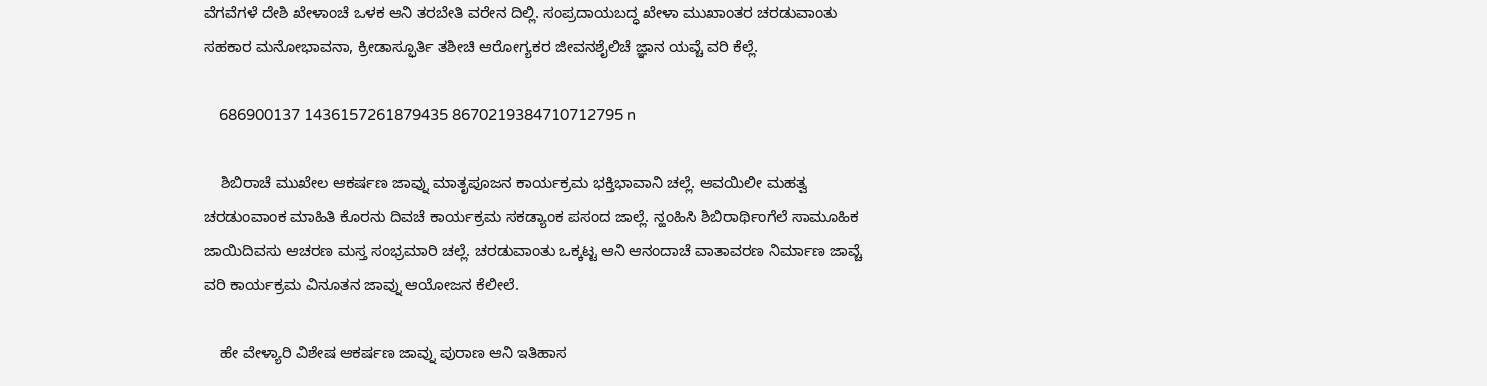ವೆಗವೆಗಳೆ ದೇಶಿ ಖೇಳಾಂಚೆ ಒಳಕ ಆನಿ ತರಬೇತಿ ವರೇನ ದಿಲ್ಲಿ. ಸಂಪ್ರದಾಯಬದ್ಧ ಖೇಳಾ ಮುಖಾಂತರ ಚರಡುವಾಂತು ಸಹಕಾರ ಮನೋಭಾವನಾ, ಕ್ರೀಡಾಸ್ಫೂರ್ತಿ ತಶೀಚಿ ಆರೋಗ್ಯಕರ ಜೀವನಶೈಲಿಚೆ ಜ್ಞಾನ ಯವ್ಚೆ ವರಿ ಕೆಲ್ಲೆ.

    686900137 1436157261879435 8670219384710712795 n

    ಶಿಬಿರಾಚೆ ಮುಖೇಲ ಆಕರ್ಷಣ ಜಾವ್ನು ಮಾತೃಪೂಜನ ಕಾರ್ಯಕ್ರಮ ಭಕ್ತಿಭಾವಾನಿ ಚಲ್ಲೆ. ಆವಯಿಲೀ ಮಹತ್ವ ಚರಡುಂವಾಂಕ ಮಾಹಿತಿ ಕೊರನು ದಿವಚೆ ಕಾರ್ಯಕ್ರಮ ಸಕಡ್ಯಾಂಕ ಪಸಂದ ಜಾಲ್ಲೆ. ನ್ಹಂಹಿಸಿ ಶಿಬಿರಾರ್ಥಿಂಗೆಲೆ ಸಾಮೂಹಿಕ ಜಾಯಿದಿವಸು ಆಚರಣ ಮಸ್ತ ಸಂಭ್ರಮಾರಿ ಚಲ್ಲೆ. ಚರಡುವಾಂತು ಒಕ್ಕಟ್ಟ ಆನಿ ಆನಂದಾಚೆ ವಾತಾವರಣ ನಿರ್ಮಾಣ ಜಾವ್ಚೆ ವರಿ ಕಾರ್ಯಕ್ರಮ ವಿನೂತನ ಜಾವ್ನು ಆಯೋಜನ ಕೆಲೀಲೆ.

    ಹೇ ವೇಳ್ಯಾರಿ ವಿಶೇಷ ಆಕರ್ಷಣ ಜಾವ್ನು ಪುರಾಣ ಆನಿ ಇತಿಹಾಸ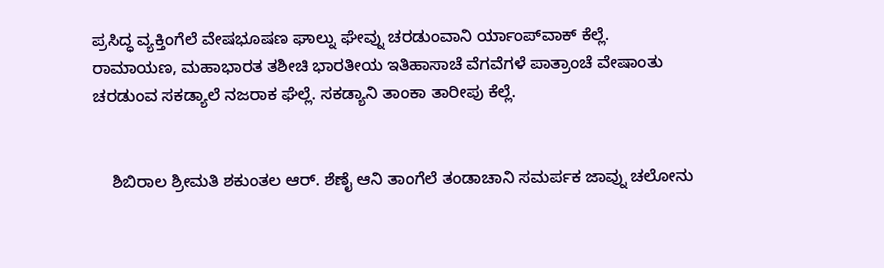ಪ್ರಸಿದ್ಧ ವ್ಯಕ್ತಿಂಗೆಲೆ ವೇಷಭೂಷಣ ಘಾಲ್ನು ಘೇವ್ನು ಚರಡುಂವಾನಿ ರ್ಯಾಂಪ್‌ವಾಕ್ ಕೆಲ್ಲೆ. ರಾಮಾಯಣ, ಮಹಾಭಾರತ ತಶೀಚಿ ಭಾರತೀಯ ಇತಿಹಾಸಾಚೆ ವೆಗವೆಗಳೆ ಪಾತ್ರಾಂಚೆ ವೇಷಾಂತು ಚರಡುಂವ ಸಕಡ್ಯಾಲೆ ನಜರಾಕ ಘೆಲ್ಲೆ. ಸಕಡ್ಯಾನಿ ತಾಂಕಾ ತಾರೀಪು ಕೆಲ್ಲೆ.


    ಶಿಬಿರಾಲ ಶ್ರೀಮತಿ ಶಕುಂತಲ ಆರ್. ಶೆಣೈ ಆನಿ ತಾಂಗೆಲೆ ತಂಡಾಚಾನಿ ಸಮರ್ಪಕ ಜಾವ್ನು ಚಲೋನು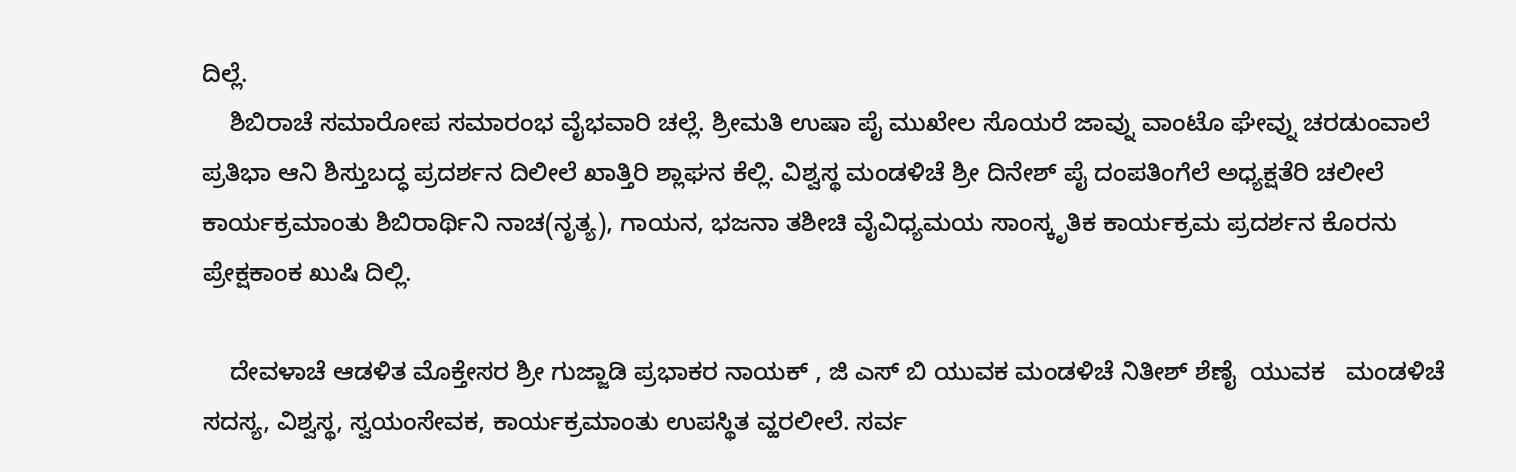ದಿಲ್ಲೆ.
    ಶಿಬಿರಾಚೆ ಸಮಾರೋಪ ಸಮಾರಂಭ ವೈಭವಾರಿ ಚಲ್ಲೆ. ಶ್ರೀಮತಿ ಉಷಾ ಪೈ ಮುಖೇಲ ಸೊಯರೆ ಜಾವ್ನು ವಾಂಟೊ ಘೇವ್ನು ಚರಡುಂವಾಲೆ ಪ್ರತಿಭಾ ಆನಿ ಶಿಸ್ತುಬದ್ಧ ಪ್ರದರ್ಶನ ದಿಲೀಲೆ ಖಾತ್ತಿರಿ ಶ್ಲಾಘನ ಕೆಲ್ಲಿ. ವಿಶ್ವಸ್ಥ ಮಂಡಳಿಚೆ ಶ್ರೀ ದಿನೇಶ್ ಪೈ ದಂಪತಿಂಗೆಲೆ ಅಧ್ಯಕ್ಷತೆರಿ ಚಲೀಲೆ ಕಾರ್ಯಕ್ರಮಾಂತು ಶಿಬಿರಾರ್ಥಿನಿ ನಾಚ(ನೃತ್ಯ), ಗಾಯನ, ಭಜನಾ ತಶೀಚಿ ವೈವಿಧ್ಯಮಯ ಸಾಂಸ್ಕೃತಿಕ ಕಾರ್ಯಕ್ರಮ ಪ್ರದರ್ಶನ ಕೊರನು ಪ್ರೇಕ್ಷಕಾಂಕ ಖುಷಿ ದಿಲ್ಲಿ.

    ದೇವಳಾಚೆ ಆಡಳಿತ ಮೊಕ್ತೇಸರ ಶ್ರೀ ಗುಜ್ಜಾಡಿ ಪ್ರಭಾಕರ ನಾಯಕ್ , ಜಿ ಎಸ್ ಬಿ ಯುವಕ ಮಂಡಳಿಚೆ ನಿತೀಶ್ ಶೆಣೈ  ಯುವಕ   ಮಂಡಳಿಚೆ ಸದಸ್ಯ, ವಿಶ್ವಸ್ಥ, ಸ್ವಯಂಸೇವಕ, ಕಾರ್ಯಕ್ರಮಾಂತು ಉಪಸ್ಥಿತ ವ್ಹರಲೀಲೆ. ಸರ್ವ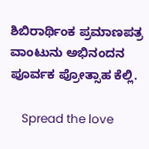ಶಿಬಿರಾರ್ಥಿಂಕ ಪ್ರಮಾಣಪತ್ರ ವಾಂಟುನು ಅಭಿನಂದನ ಪೂರ್ವಕ ಪ್ರೋತ್ಸಾಹ ಕೆಲ್ಲಿ.

    Spread the love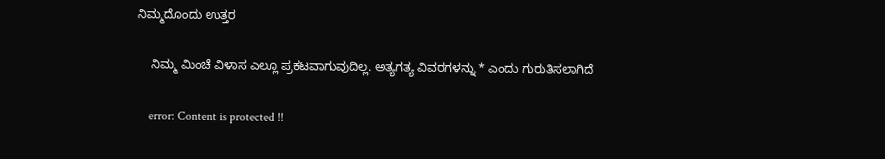ನಿಮ್ಮದೊಂದು ಉತ್ತರ

    ನಿಮ್ಮ ಮಿಂಚೆ ವಿಳಾಸ ಎಲ್ಲೂ ಪ್ರಕಟವಾಗುವುದಿಲ್ಲ. ಅತ್ಯಗತ್ಯ ವಿವರಗಳನ್ನು * ಎಂದು ಗುರುತಿಸಲಾಗಿದೆ

    error: Content is protected !!